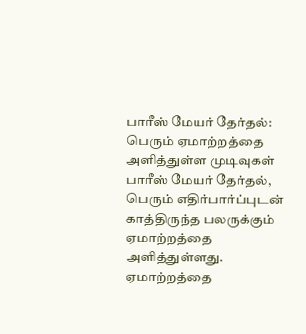பாரீஸ் மேயர் தேர்தல்: பெரும் ஏமாற்றத்தை அளித்துள்ள முடிவுகள்
பாரீஸ் மேயர் தேர்தல், பெரும் எதிர்பார்ப்புடன் காத்திருந்த பலருக்கும் ஏமாற்றத்தை அளித்துள்ளது.
ஏமாற்றத்தை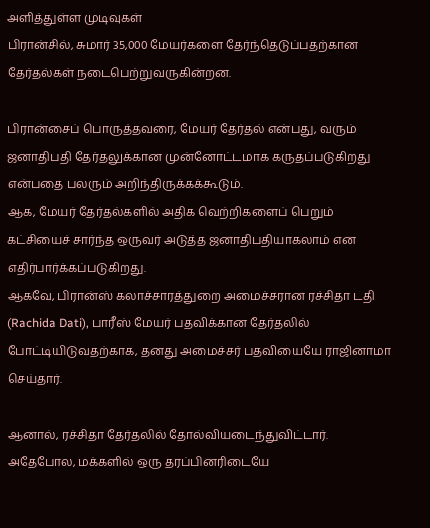அளித்துள்ள முடிவுகள்
பிரான்சில், சுமார் 35,000 மேயர்களை தேர்ந்தெடுப்பதற்கான தேர்தல்கள் நடைபெற்றுவருகின்றன.

பிரான்சைப் பொருத்தவரை, மேயர் தேர்தல் என்பது, வரும் ஜனாதிபதி தேர்தலுக்கான முன்னோட்டமாக கருதப்படுகிறது என்பதை பலரும் அறிந்திருக்கக்கூடும்.
ஆக, மேயர் தேர்தல்களில் அதிக வெற்றிகளைப் பெறும் கட்சியைச் சார்ந்த ஒருவர் அடுத்த ஜனாதிபதியாகலாம் என எதிர்பார்க்கப்படுகிறது.
ஆகவே, பிரான்ஸ் கலாச்சாரத்துறை அமைச்சரான ரச்சிதா டதி (Rachida Dati), பாரீஸ் மேயர் பதவிக்கான தேர்தலில் போட்டியிடுவதற்காக, தனது அமைச்சர் பதவியையே ராஜினாமா செய்தார்.

ஆனால், ரச்சிதா தேர்தலில் தோல்வியடைந்துவிட்டார்.
அதேபோல, மக்களில் ஒரு தரப்பினரிடையே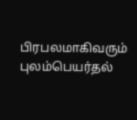பிரபலமாகிவரும் புலம்பெயர்தல்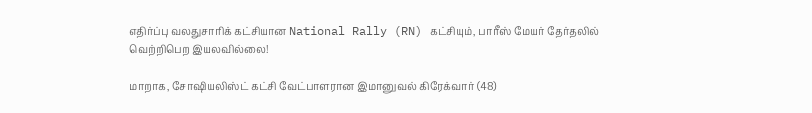எதிர்ப்பு வலதுசாரிக் கட்சியான National Rally (RN) கட்சியும், பாரீஸ் மேயர் தேர்தலில் வெற்றிபெற இயலவில்லை!

மாறாக, சோஷியலிஸ்ட் கட்சி வேட்பாளரான இமானுவல் கிரேக்வார் (48)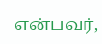என்பவர்,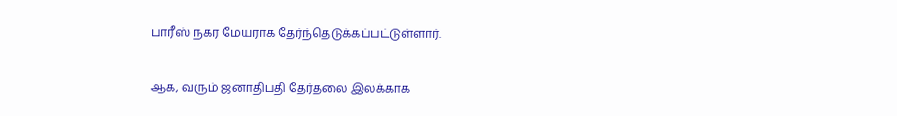பாரீஸ் நகர மேயராக தேர்ந்தெடுக்கப்பட்டுள்ளார்.

ஆக, வரும் ஜனாதிபதி தேர்தலை இலக்காக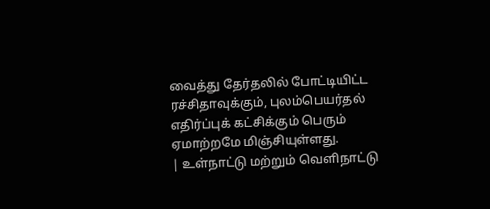வைத்து தேர்தலில் போட்டியிட்ட ரச்சிதாவுக்கும், புலம்பெயர்தல் எதிர்ப்புக் கட்சிக்கும் பெரும் ஏமாற்றமே மிஞ்சியுள்ளது.
| உள்நாட்டு மற்றும் வெளிநாட்டு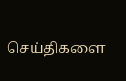செய்திகளை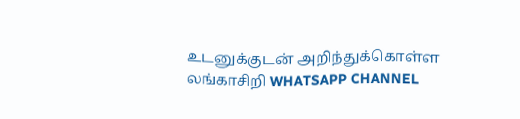உடனுக்குடன் அறிந்துக்கொள்ள லங்காசிறி WHATSAPP CHANNEL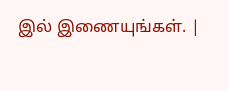இல் இணையுங்கள். |